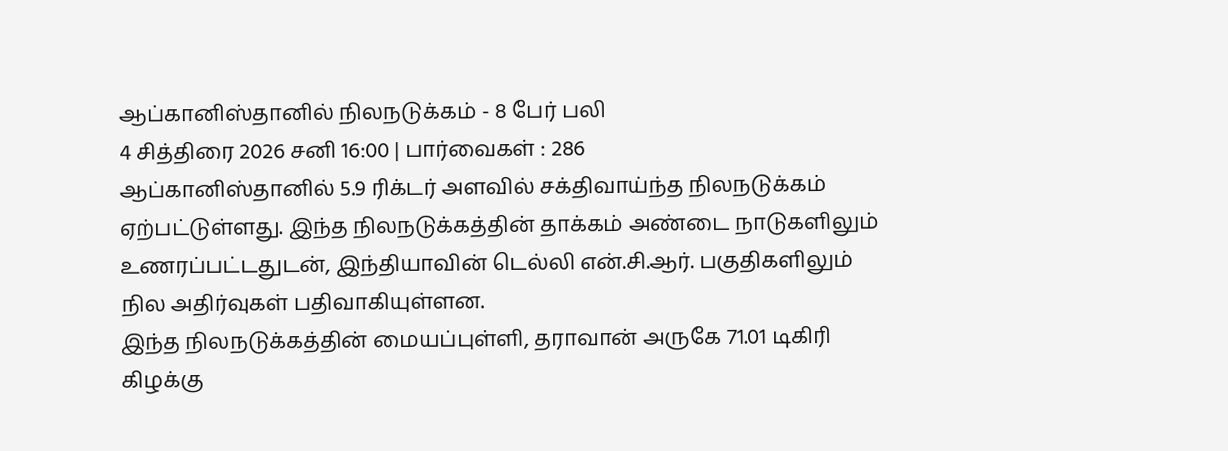ஆப்கானிஸ்தானில் நிலநடுக்கம் - 8 பேர் பலி
4 சித்திரை 2026 சனி 16:00 | பார்வைகள் : 286
ஆப்கானிஸ்தானில் 5.9 ரிக்டர் அளவில் சக்திவாய்ந்த நிலநடுக்கம் ஏற்பட்டுள்ளது. இந்த நிலநடுக்கத்தின் தாக்கம் அண்டை நாடுகளிலும் உணரப்பட்டதுடன், இந்தியாவின் டெல்லி என்.சி.ஆர். பகுதிகளிலும் நில அதிர்வுகள் பதிவாகியுள்ளன.
இந்த நிலநடுக்கத்தின் மையப்புள்ளி, தராவான் அருகே 71.01 டிகிரி கிழக்கு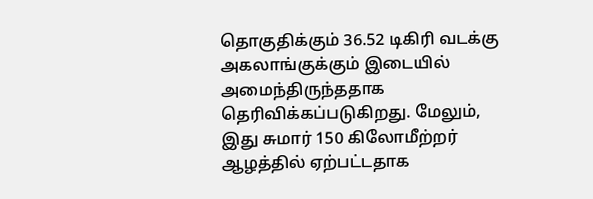தொகுதிக்கும் 36.52 டிகிரி வடக்கு அகலாங்குக்கும் இடையில் அமைந்திருந்ததாக தெரிவிக்கப்படுகிறது. மேலும், இது சுமார் 150 கிலோமீற்றர் ஆழத்தில் ஏற்பட்டதாக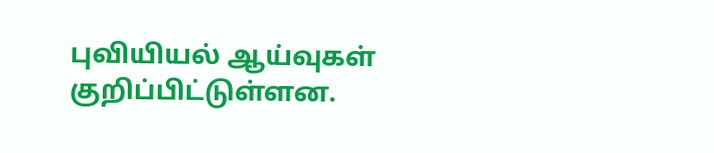புவியியல் ஆய்வுகள் குறிப்பிட்டுள்ளன.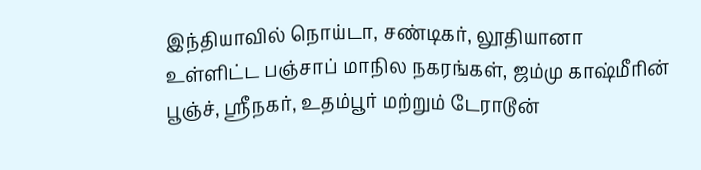இந்தியாவில் நொய்டா, சண்டிகர், லூதியானா உள்ளிட்ட பஞ்சாப் மாநில நகரங்கள், ஜம்மு காஷ்மீரின் பூஞ்ச், ஸ்ரீநகர், உதம்பூர் மற்றும் டேராடூன்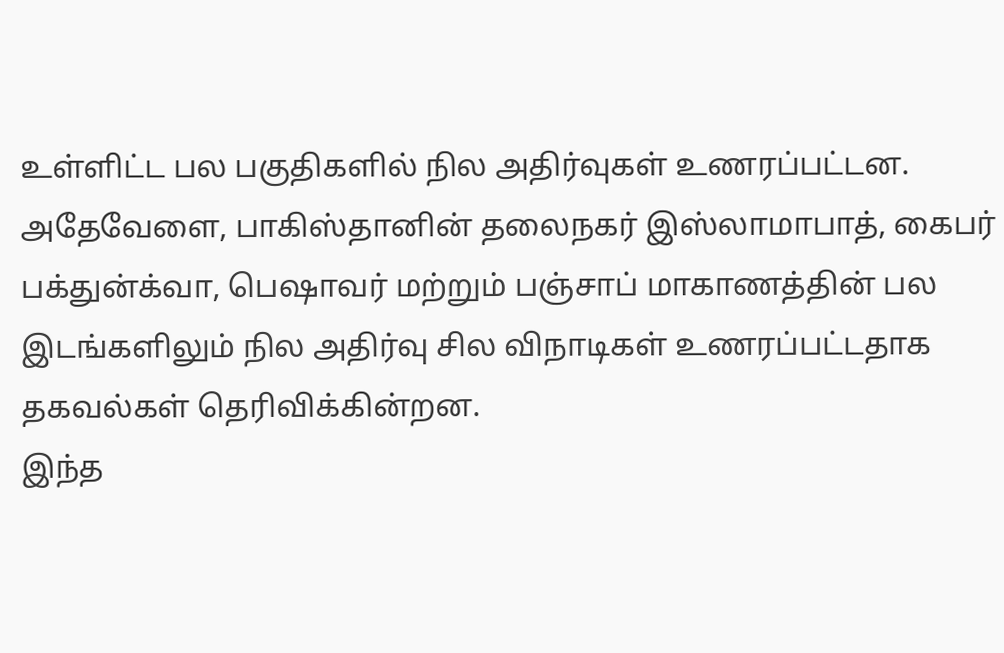உள்ளிட்ட பல பகுதிகளில் நில அதிர்வுகள் உணரப்பட்டன.
அதேவேளை, பாகிஸ்தானின் தலைநகர் இஸ்லாமாபாத், கைபர் பக்துன்க்வா, பெஷாவர் மற்றும் பஞ்சாப் மாகாணத்தின் பல இடங்களிலும் நில அதிர்வு சில விநாடிகள் உணரப்பட்டதாக தகவல்கள் தெரிவிக்கின்றன.
இந்த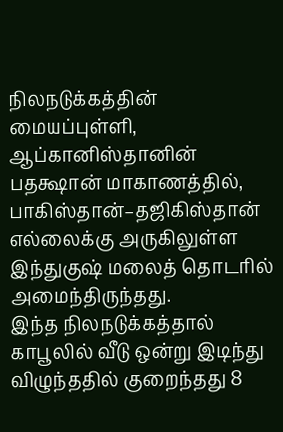நிலநடுக்கத்தின் மையப்புள்ளி, ஆப்கானிஸ்தானின் பதக்ஷான் மாகாணத்தில், பாகிஸ்தான்–தஜிகிஸ்தான் எல்லைக்கு அருகிலுள்ள இந்துகுஷ் மலைத் தொடரில் அமைந்திருந்தது.
இந்த நிலநடுக்கத்தால் காபூலில் வீடு ஒன்று இடிந்து விழுந்ததில் குறைந்தது 8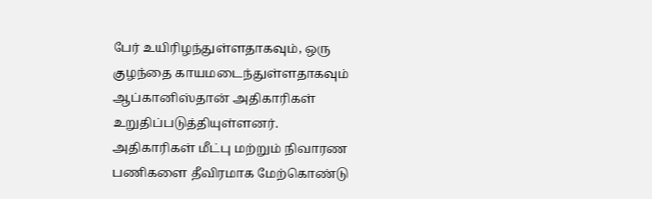பேர் உயிரிழந்துள்ளதாகவும், ஒரு குழந்தை காயமடைந்துள்ளதாகவும் ஆப்கானிஸ்தான் அதிகாரிகள் உறுதிப்படுத்தியுள்ளனர்.
அதிகாரிகள் மீட்பு மற்றும் நிவாரண பணிகளை தீவிரமாக மேற்கொண்டு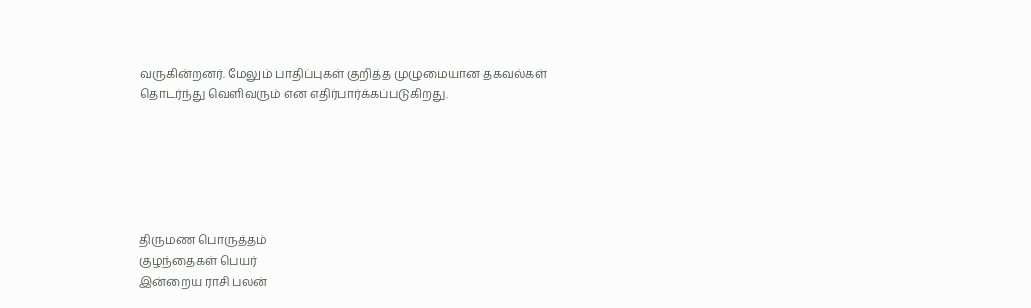வருகின்றனர். மேலும் பாதிப்புகள் குறித்த முழுமையான தகவல்கள் தொடர்ந்து வெளிவரும் என எதிர்பார்க்கப்படுகிறது.






திருமண பொருத்தம்
குழந்தைகள் பெயர்
இன்றைய ராசி பலன்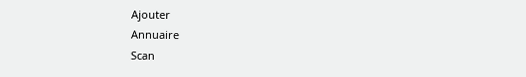Ajouter
Annuaire
Scan